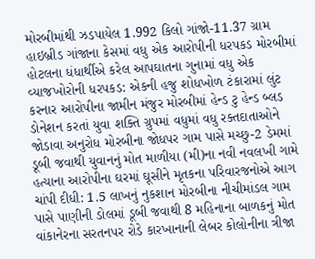મોરબીમાંથી ઝડપાયેલ 1.992 કિલો ગાંજો-11.37 ગ્રામ હાઇબ્રીડ ગાંજાના કેસમાં વધુ એક આરોપીની ધરપકડ મોરબીમાં હોટલના ધંધાર્થીએ કરેલ આપઘાતના ગુનામાં વધુ એક વ્યાજખોરોની ધરપકડ: એકની હજુ શોધખોળ ટંકારામાં લુંટ કરનાર આરોપીના જામીન મંજુર મોરબીમાં હેન્ડ ટુ હેન્ડ બ્લડ ડોનેશન કરતાં યુવા શક્તિ ગ્રુપમાં વધુમાં વધુ રક્તદાતાઓને જોડાવા અનુરોધ મોરબીના જોધપર ગામ પાસે મચ્છુ-2 ડેમમાં ડૂબી જવાથી યુવાનનું મોત માળીયા (મી)ના નવી નવલખી ગામે હત્યાના આરોપીના ઘરમાં ઘૂસીને મૃતકના પરિવારજનોએ આગ ચાંપી દીધી: 1.5 લાખનું નુકશાન મોરબીના નીચીમાંડલ ગામ પાસે પાણીની ડોલમાં ડૂબી જવાથી 8 મહિનાના બાળકનું મોત વાંકાનેરના સરતનપર રોડે કારખાનાની લેબર કોલોનીના ત્રીજા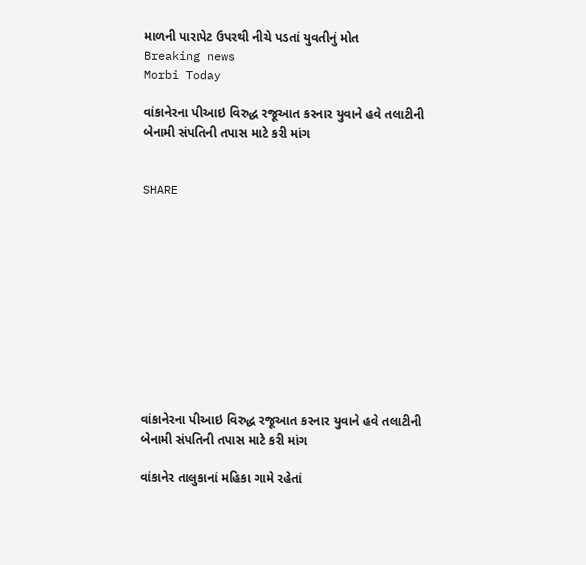માળની પારાપેટ ઉપરથી નીચે પડતાં યુવતીનું મોત
Breaking news
Morbi Today

વાંકાનેરના પીઆઇ વિરુદ્ધ રજૂઆત કરનાર યુવાને હવે તલાટીની બેનામી સંપતિની તપાસ માટે કરી માંગ


SHARE











વાંકાનેરના પીઆઇ વિરુદ્ધ રજૂઆત કરનાર યુવાને હવે તલાટીની બેનામી સંપતિની તપાસ માટે કરી માંગ

વાંકાનેર તાલુકાનાં મહિકા ગામે રહેતાં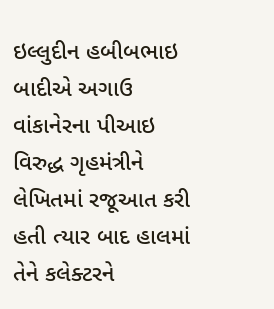ઇલ્લુદીન હબીબભાઇ બાદીએ અગાઉ વાંકાનેરના પીઆઇ વિરુદ્ધ ગૃહમંત્રીને લેખિતમાં રજૂઆત કરી હતી ત્યાર બાદ હાલમાં તેને કલેક્ટરને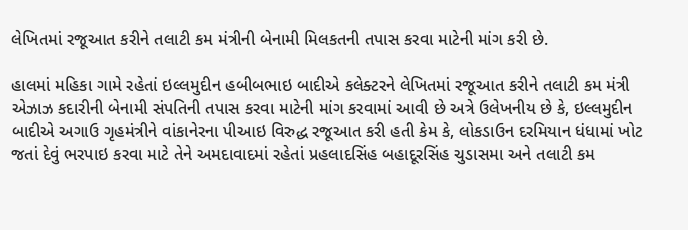લેખિતમાં રજૂઆત કરીને તલાટી કમ મંત્રીની બેનામી મિલકતની તપાસ કરવા માટેની માંગ કરી છે.

હાલમાં મહિકા ગામે રહેતાં ઇલ્લમુદીન હબીબભાઇ બાદીએ કલેક્ટરને લેખિતમાં રજૂઆત કરીને તલાટી કમ મંત્રી એઝાઝ કદારીની બેનામી સંપતિની તપાસ કરવા માટેની માંગ કરવામાં આવી છે અત્રે ઉલેખનીય છે કે, ઇલ્લમુદીન બાદીએ અગાઉ ગૃહમંત્રીને વાંકાનેરના પીઆઇ વિરુદ્ધ રજૂઆત કરી હતી કેમ કે, લોકડાઉન દરમિયાન ધંધામાં ખોટ જતાં દેવું ભરપાઇ કરવા માટે તેને અમદાવાદમાં રહેતાં પ્રહલાદસિંહ બહાદૂરસિંહ ચુડાસમા અને તલાટી કમ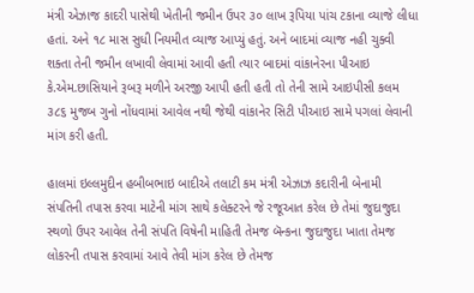મંત્રી એઝાજ કાદરી પાસેથી ખેતીની જમીન ઉપર ૩૦ લાખ રૂપિયા પાંચ ટકાના વ્યાજે લીધા હતાં. અને ૧૮ માસ સુધી નિયમીત વ્યાજ આપ્યું હતું. અને બાદમાં વ્યાજ નહી ચુક્વી શક્તા તેની જમીન લખાવી લેવામાં આવી હતી ત્યાર બાદમાં વાંકાનેરના પીઆઇ કે.એમ.છાસિયાને રૂબરૂ મળીને અરજી આપી હતી હતી તો તેની સામે આઇપીસી કલમ ૩૮૬ મુજબ ગુનો નોંધવામાં આવેલ નથી જેથી વાંકાનેર સિટી પીઆઇ સામે પગલાં લેવાની માંગ કરી હતી.

હાલમાં ઇલ્લમુદીન હબીબભાઇ બાદીએ તલાટી કમ મંત્રી એઝાઝ કદારીની બેનામી સંપતિની તપાસ કરવા માટેની માંગ સાથે કલેક્ટરને જે રજૂઆત કરેલ છે તેમાં જુદાજુદા સ્થળો ઉપર આવેલ તેની સંપતિ વિષેની માહિતી તેમજ બૅન્કના જુદાજુદા ખાતા તેમજ લોકરની તપાસ કરવામાં આવે તેવી માંગ કરેલ છે તેમજ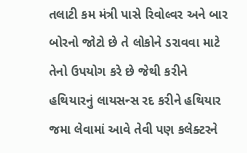તલાટી કમ મંત્રી પાસે રિવોલ્વર અને બાર બોરનો જોટો છે તે લોકોને ડરાવવા માટે તેનો ઉપયોગ કરે છે જેથી કરીને હથિયારનું લાયસન્સ રદ કરીને હથિયાર જમા લેવામાં આવે તેવી પણ કલેક્ટરને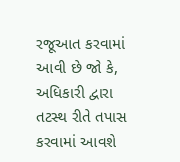રજૂઆત કરવામાં આવી છે જો કે, અધિકારી દ્વારા તટસ્થ રીતે તપાસ કરવામાં આવશે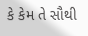કે કેમ તે સૌથી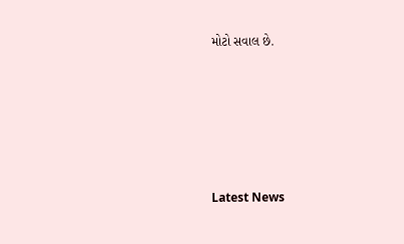મોટો સવાલ છે.






Latest News